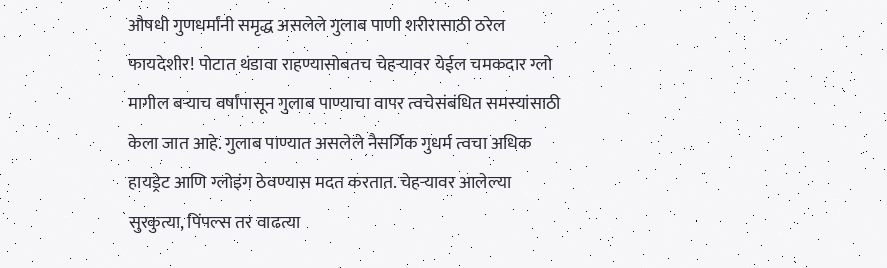औषधी गुणधर्मांनी समृद्ध असलेले गुलाब पाणी शरीरासाठी ठरेल फायदेशीर! पोटात थंडावा राहण्यासोबतच चेहऱ्यावर येईल चमकदार ग्लो
मागील बऱ्याच वर्षांपासून गुलाब पाण्याचा वापर त्वचेसंबंधित समस्यांसाठी केला जात आहे. गुलाब पाण्यात असलेले नैसर्गिक गुधर्म त्वचा अधिक हायड्रेट आणि ग्लोइंग ठेवण्यास मदत करतात. चेहऱ्यावर आलेल्या सुरकुत्या, पिंपल्स तर वाढत्या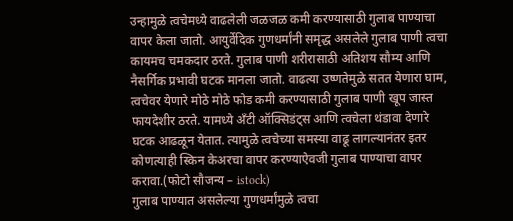उन्हामुळे त्वचेमध्ये वाढलेली जळजळ कमी करण्यासाठी गुलाब पाण्याचा वापर केला जातो. आयुर्वेदिक गुणधर्मांनी समृद्ध असलेले गुलाब पाणी त्वचा कायमच चमकदार ठरते. गुलाब पाणी शरीरासाठी अतिशय सौम्य आणि नैसर्गिक प्रभावी घटक मानला जातो. वाढत्या उष्णतेमुळे सतत येणारा घाम, त्वचेवर येणारे मोठे मोठे फोड कमी करण्यासाठी गुलाब पाणी खूप जास्त फायदेशीर ठरते. यामध्ये अँटी ऑक्सिडंट्स आणि त्वचेला थंडावा देणारे घटक आढळून येतात. त्यामुळे त्वचेच्या समस्या वाढू लागल्यानंतर इतर कोणत्याही स्किन केअरचा वापर करण्याऐवजी गुलाब पाण्याचा वापर करावा.(फोटो सौजन्य – istock)
गुलाब पाण्यात असलेल्या गुणधर्मांमुळे त्वचा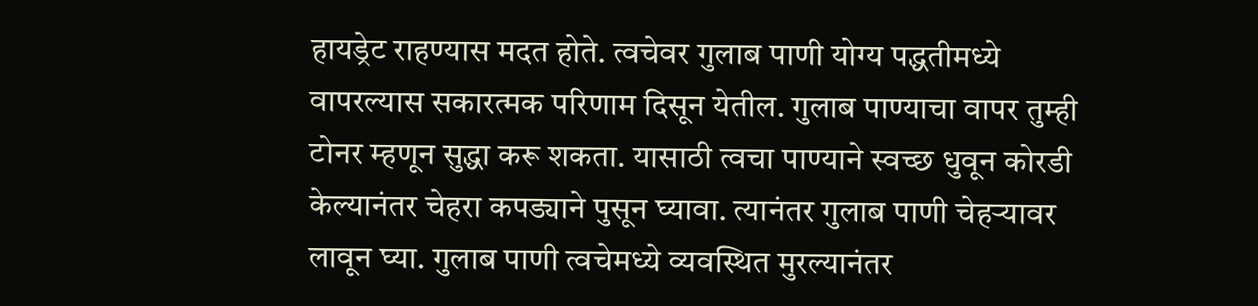हायड्रेट राहण्यास मदत होते. त्वचेवर गुलाब पाणी योग्य पद्धतीमध्ये वापरल्यास सकारत्मक परिणाम दिसून येतील. गुलाब पाण्याचा वापर तुम्ही टोनर म्हणून सुद्धा करू शकता. यासाठी त्वचा पाण्याने स्वच्छ धुवून कोरडी केल्यानंतर चेहरा कपड्याने पुसून घ्यावा. त्यानंतर गुलाब पाणी चेहऱ्यावर लावून घ्या. गुलाब पाणी त्वचेमध्ये व्यवस्थित मुरल्यानंतर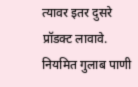त्यावर इतर दुसरे प्रॉडक्ट लावावे. नियमित गुलाब पाणी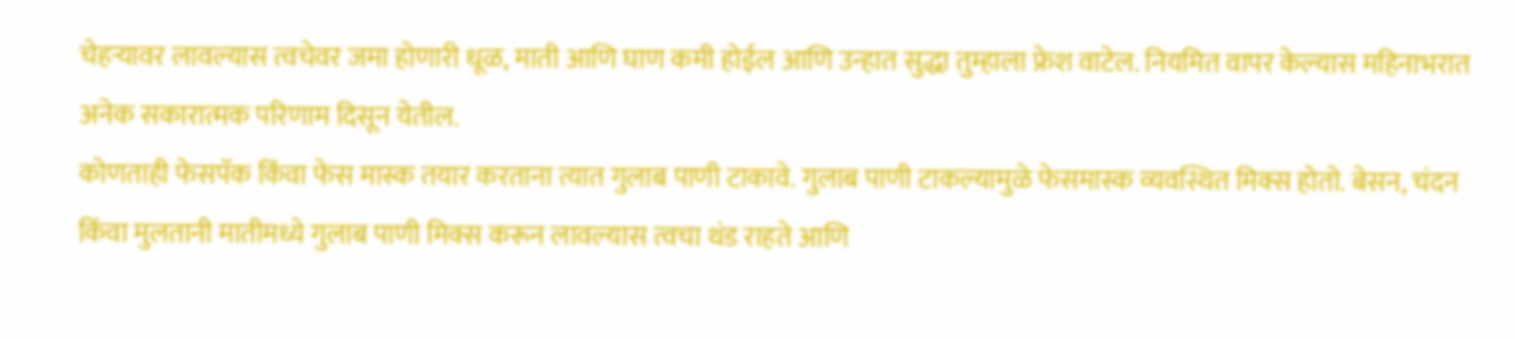चेहऱ्यावर लावल्यास त्वचेवर जमा होणारी धूळ, माती आणि घाण कमी होईल आणि उन्हात सुद्धा तुम्हाला फ्रेश वाटेल. नियमित वापर केल्यास महिनाभरात अनेक सकारात्मक परिणाम दिसून येतील.
कोणताही फेसपॅक किंवा फेस मास्क तयार करताना त्यात गुलाब पाणी टाकावे. गुलाब पाणी टाकल्यामुळे फेसमास्क व्यवस्थित मिक्स होतो. बेसन, चंदन किंवा मुलतानी मातीमध्ये गुलाब पाणी मिक्स करून लावल्यास त्वचा थंड राहते आणि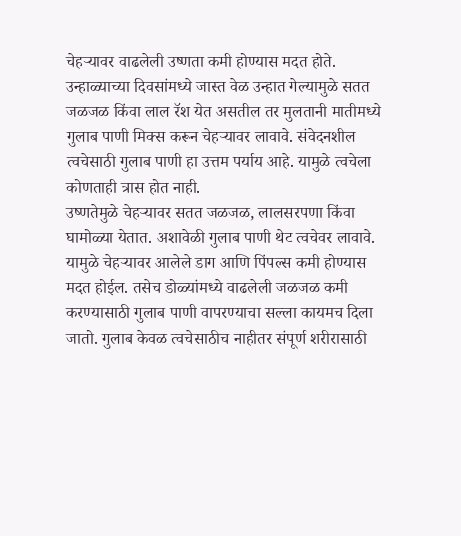चेहऱ्यावर वाढलेली उष्णता कमी होण्यास मदत होते. उन्हाळ्याच्या दिवसांमध्ये जास्त वेळ उन्हात गेल्यामुळे सतत जळजळ किंवा लाल रॅश येत असतील तर मुलतानी मातीमध्ये गुलाब पाणी मिक्स करून चेहऱ्यावर लावावे. संवेदनशील त्वचेसाठी गुलाब पाणी हा उत्तम पर्याय आहे. यामुळे त्वचेला कोणताही त्रास होत नाही.
उष्णतेमुळे चेहऱ्यावर सतत जळजळ, लालसरपणा किंवा घामोळ्या येतात. अशावेळी गुलाब पाणी थेट त्वचेवर लावावे. यामुळे चेहऱ्यावर आलेले डाग आणि पिंपल्स कमी होण्यास मदत होईल. तसेच डोळ्यांमध्ये वाढलेली जळजळ कमी करण्यासाठी गुलाब पाणी वापरण्याचा सल्ला कायमच दिला जातो. गुलाब केवळ त्वचेसाठीच नाहीतर संपूर्ण शरीरासाठी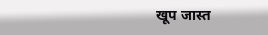खूप जास्त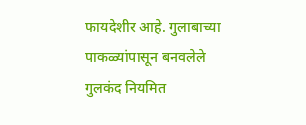फायदेशीर आहे. गुलाबाच्या पाकळ्यांपासून बनवलेले गुलकंद नियमित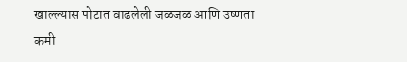खाल्ल्यास पोटात वाढलेली जळजळ आणि उष्णता कमी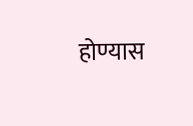होण्यास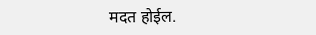मदत होईल.